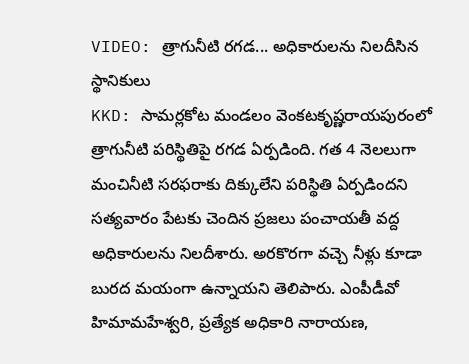VIDEO: త్రాగునీటి రగడ... అధికారులను నిలదీసిన స్థానికులు
KKD: సామర్లకోట మండలం వెంకటకృష్ణరాయపురంలో త్రాగునీటి పరిస్థితిపై రగడ ఏర్పడింది. గత 4 నెలలుగా మంచినీటి సరఫరాకు దిక్కులేని పరిస్థితి ఏర్పడిందని సత్యవారం పేటకు చెందిన ప్రజలు పంచాయతీ వద్ద అధికారులను నిలదీశారు. అరకొరగా వచ్చె నీళ్లు కూడా బురద మయంగా ఉన్నాయని తెలిపారు. ఎంపీడీవో హిమామహేశ్వరి, ప్రత్యేక అధికారి నారాయణ,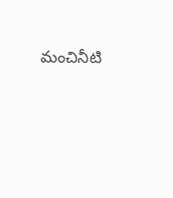మంచినీటి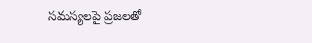సమస్యలపై ప్రజలతో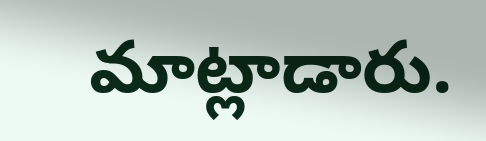మాట్లాడారు.